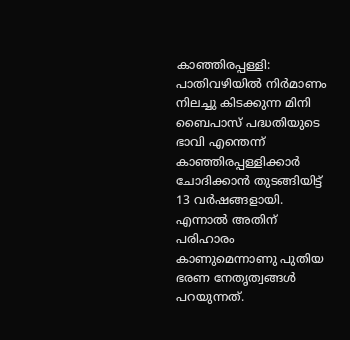കാഞ്ഞിരപ്പള്ളി: പാതിവഴിയിൽ നിർമാണം നിലച്ചു കിടക്കുന്ന മിനി ബൈപാസ് പദ്ധതിയുടെ ഭാവി എന്തെന്ന് കാഞ്ഞിരപ്പള്ളിക്കാർ ചോദിക്കാൻ തുടങ്ങിയിട്ട് 13 വർഷങ്ങളായി. എന്നാൽ അതിന് പരിഹാരം കാണുമെന്നാണു പുതിയ ഭരണ നേതൃത്വങ്ങൾ പറയുന്നത്.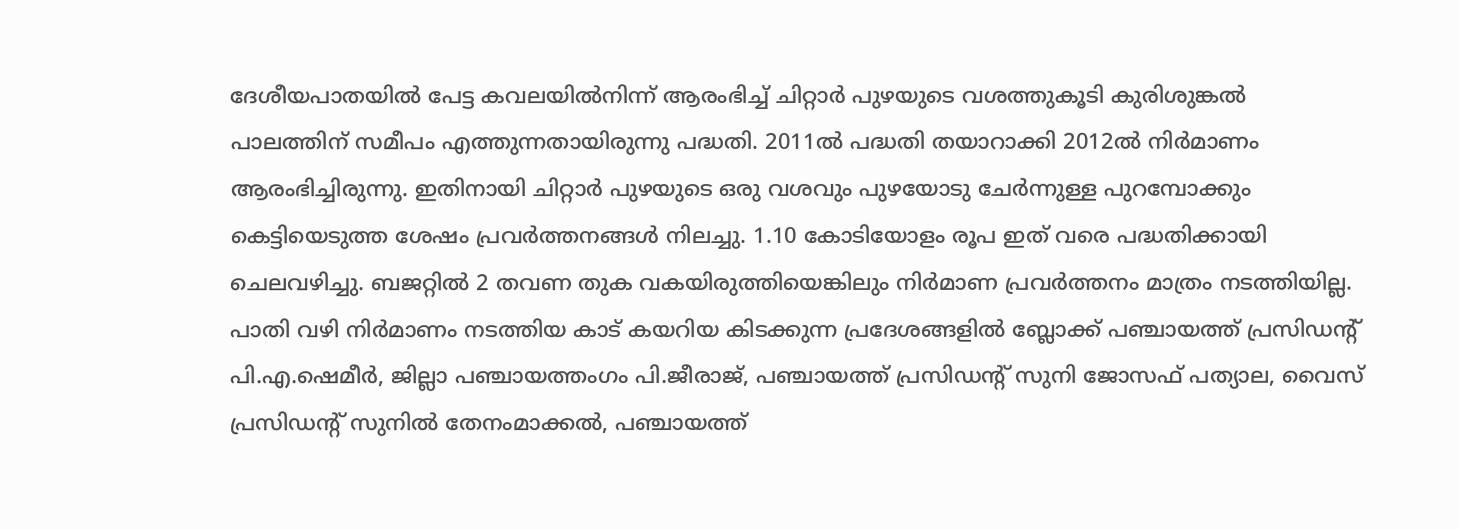ദേശീയപാതയിൽ പേട്ട കവലയിൽനിന്ന് ആരംഭിച്ച് ചിറ്റാർ പുഴയുടെ വശത്തുകൂടി കുരിശുങ്കൽ പാലത്തിന് സമീപം എത്തുന്നതായിരുന്നു പദ്ധതി. 2011ൽ പദ്ധതി തയാറാക്കി 2012ൽ നിർമാണം ആരംഭിച്ചിരുന്നു. ഇതിനായി ചിറ്റാർ പുഴയുടെ ഒരു വശവും പുഴയോടു ചേർന്നുള്ള പുറമ്പോക്കും കെട്ടിയെടുത്ത ശേഷം പ്രവർത്തനങ്ങൾ നിലച്ചു. 1.10 കോടിയോളം രൂപ ഇത് വരെ പദ്ധതിക്കായി ചെലവഴിച്ചു. ബജറ്റിൽ 2 തവണ തുക വകയിരുത്തിയെങ്കിലും നിർമാണ പ്രവർത്തനം മാത്രം നടത്തിയില്ല.
പാതി വഴി നിർമാണം നടത്തിയ കാട് കയറിയ കിടക്കുന്ന പ്രദേശങ്ങളിൽ ബ്ലോക്ക് പഞ്ചായത്ത് പ്രസിഡന്റ് പി.എ.ഷെമീർ, ജില്ലാ പഞ്ചായത്തംഗം പി.ജീരാജ്, പഞ്ചായത്ത് പ്രസിഡന്റ് സുനി ജോസഫ് പത്യാല, വൈസ് പ്രസിഡന്റ് സുനിൽ തേനംമാക്കൽ, പഞ്ചായത്ത്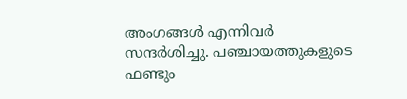അംഗങ്ങൾ എന്നിവർ സന്ദർശിച്ചു. പഞ്ചായത്തുകളുടെ ഫണ്ടും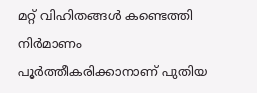മറ്റ് വിഹിതങ്ങൾ കണ്ടെത്തി നിർമാണം പൂർത്തീകരിക്കാനാണ് പുതിയ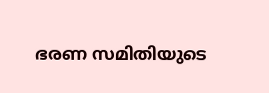ഭരണ സമിതിയുടെ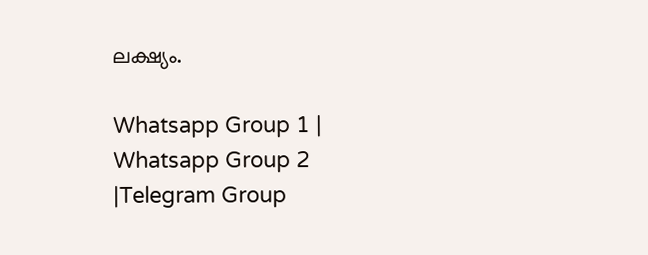ലക്ഷ്യം.

Whatsapp Group 1 | Whatsapp Group 2 |Telegram Group